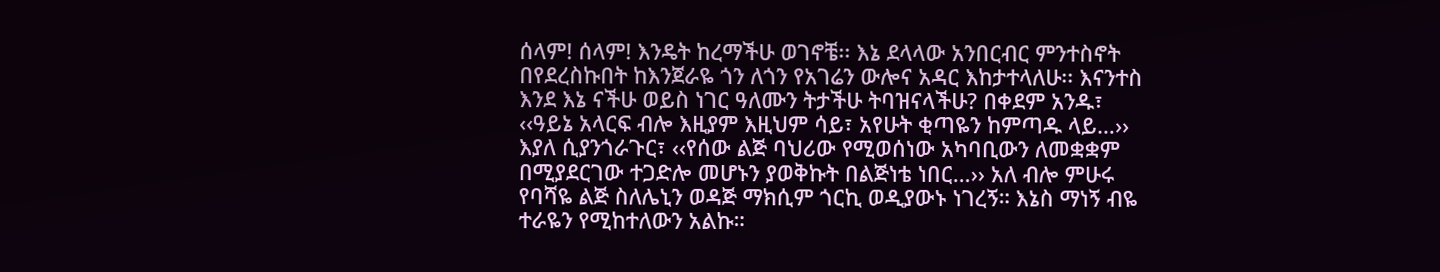ሰላም! ሰላም! እንዴት ከረማችሁ ወገኖቼ፡፡ እኔ ደላላው አንበርብር ምንተስኖት በየደረስኩበት ከእንጀራዬ ጎን ለጎን የአገሬን ውሎና አዳር እከታተላለሁ፡፡ እናንተስ እንደ እኔ ናችሁ ወይስ ነገር ዓለሙን ትታችሁ ትባዝናላችሁ? በቀደም አንዱ፣ ‹‹ዓይኔ አላርፍ ብሎ እዚያም እዚህም ሳይ፣ አየሁት ቂጣዬን ከምጣዱ ላይ…›› እያለ ሲያንጎራጉር፣ ‹‹የሰው ልጅ ባህሪው የሚወሰነው አካባቢውን ለመቋቋም በሚያደርገው ተጋድሎ መሆኑን ያወቅኩት በልጅነቴ ነበር…›› አለ ብሎ ምሁሩ የባሻዬ ልጅ ስለሌኒን ወዳጅ ማክሲም ጎርኪ ወዲያውኑ ነገረኝ። እኔስ ማነኝ ብዬ ተራዬን የሚከተለውን አልኩ።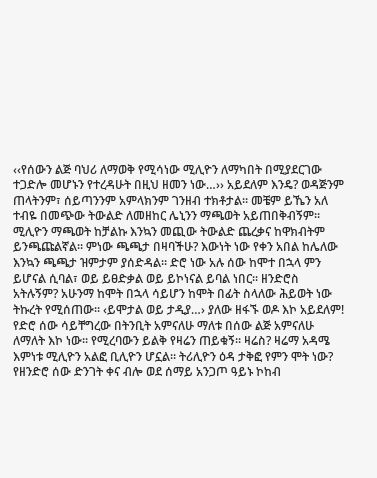‹‹የሰውን ልጅ ባህሪ ለማወቅ የሚሳነው ሚሊዮን ለማካበት በሚያደርገው ተጋድሎ መሆኑን የተረዳሁት በዚህ ዘመን ነው…›› አይደለም እንዴ? ወዳጅንም ጠላትንም፣ ሰይጣንንም አምላክንም ገንዘብ ተክቶታል። መቼም ይኼን አለ ተብዬ በመጭው ትውልድ ለመዘከር ሌኒንን ማጫወት አይጠበቅብኝም። ሚሊዮን ማጫወት ከቻልኩ እንኳን መጪው ትውልድ ጨረቃና ከዋክብትም ይንጫጩልኛል። ምነው ጫጫታ በዛባችሁ? እውነት ነው የቀን አበል ከሌለው እንኳን ጫጫታ ዝምታም ያሰድዳል። ድሮ ነው አሉ ሰው ከሞተ በኋላ ምን ይሆናል ሲባል፣ ወይ ይፀድቃል ወይ ይኮነናል ይባል ነበር፡፡ ዘንድሮስ አትሉኝም? አሁንማ ከሞት በኋላ ሳይሆን ከሞት በፊት ስላለው ሕይወት ነው ትኩረት የሚሰጠው፡፡ ‹ይሞታል ወይ ታዲያ…› ያለው ዘፋኙ ወዶ እኮ አይደለም!
የድሮ ሰው ሳይቸግረው በትንቢት አምናለሁ ማለቱ በሰው ልጅ አምናለሁ ለማለት እኮ ነው። የሚረባውን ይልቅ የዛሬን ጠይቁኝ። ዛሬስ? ዛሬማ አዳሜ እምነቱ ሚሊዮን አልፎ ቢሊዮን ሆኗል። ትሪሊዮን ዕዳ ታቅፎ የምን ሞት ነው? የዘንድሮ ሰው ድንገት ቀና ብሎ ወደ ሰማይ አንጋጦ ዓይኑ ኮከብ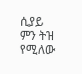ሲያይ ምን ትዝ የሚለው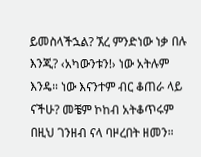ይመስላችኋል? ኧረ ምንድነው ነቃ በሉ እንጂ? ‹አካውንቱን!› ነው አትሉም እንዴ። ነው እናንተም ብር ቆጠራ ላይ ናችሁ? መቼም ኮከብ አትቆጥሩም በዚህ ገንዘብ ናላ ባዞረበት ዘመን።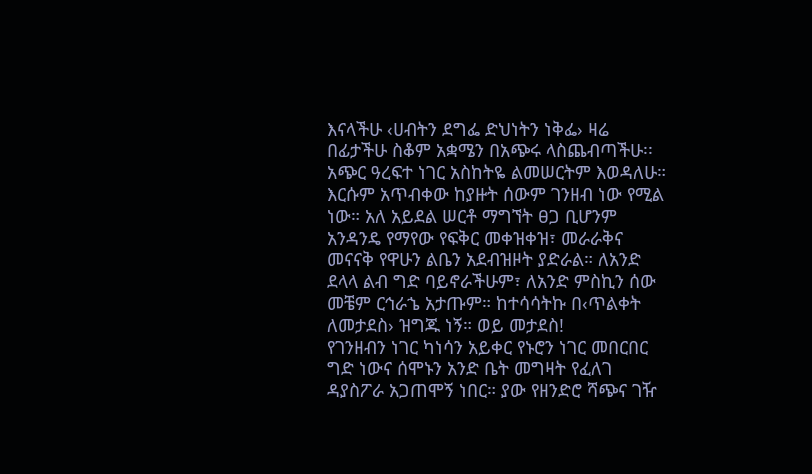እናላችሁ ‹ሀብትን ደግፌ ድህነትን ነቅፌ› ዛሬ በፊታችሁ ስቆም አቋሜን በአጭሩ ላስጨብጣችሁ፡፡ አጭር ዓረፍተ ነገር አስከትዬ ልመሠርትም እወዳለሁ። እርሱም አጥብቀው ከያዙት ሰውም ገንዘብ ነው የሚል ነው። አለ አይደል ሠርቶ ማግኘት ፀጋ ቢሆንም አንዳንዴ የማየው የፍቅር መቀዝቀዝ፣ መራራቅና መናናቅ የዋሁን ልቤን አደብዝዞት ያድራል። ለአንድ ደላላ ልብ ግድ ባይኖራችሁም፣ ለአንድ ምስኪን ሰው መቼም ርኅራኄ አታጡም። ከተሳሳትኩ በ‹ጥልቀት ለመታደስ› ዝግጁ ነኝ። ወይ መታደስ!
የገንዘብን ነገር ካነሳን አይቀር የኑሮን ነገር መበርበር ግድ ነውና ሰሞኑን አንድ ቤት መግዛት የፈለገ ዳያስፖራ አጋጠሞኝ ነበር። ያው የዘንድሮ ሻጭና ገዥ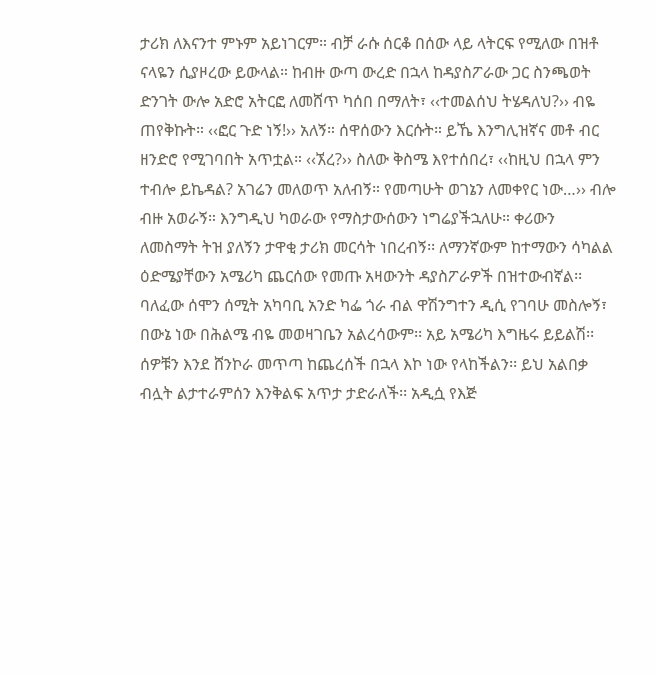ታሪክ ለእናንተ ምኑም አይነገርም። ብቻ ራሱ ሰርቆ በሰው ላይ ላትርፍ የሚለው በዝቶ ናላዬን ሲያዞረው ይውላል። ከብዙ ውጣ ውረድ በኋላ ከዳያስፖራው ጋር ስንጫወት ድንገት ውሎ አድሮ አትርፎ ለመሸጥ ካሰበ በማለት፣ ‹‹ተመልሰህ ትሄዳለህ?›› ብዬ ጠየቅኩት። ‹‹ፎር ጉድ ነኝ!›› አለኝ። ሰዋሰውን እርሱት። ይኼ እንግሊዝኛና መቶ ብር ዘንድሮ የሚገባበት አጥቷል። ‹‹ኧረ?›› ስለው ቅስሜ እየተሰበረ፣ ‹‹ከዚህ በኋላ ምን ተብሎ ይኬዳል? አገሬን መለወጥ አለብኝ። የመጣሁት ወገኔን ለመቀየር ነው…›› ብሎ ብዙ አወራኝ። እንግዲህ ካወራው የማስታውሰውን ነግሬያችኋለሁ። ቀሪውን ለመስማት ትዝ ያለኝን ታዋቂ ታሪክ መርሳት ነበረብኝ፡፡ ለማንኛውም ከተማውን ሳካልል ዕድሜያቸውን አሜሪካ ጨርሰው የመጡ አዛውንት ዳያስፖራዎች በዝተውብኛል፡፡ ባለፈው ሰሞን ሰሚት አካባቢ አንድ ካፌ ጎራ ብል ዋሽንግተን ዲሲ የገባሁ መስሎኝ፣ በውኔ ነው በሕልሜ ብዬ መወዛገቤን አልረሳውም፡፡ አይ አሜሪካ እግዜሩ ይይልሽ፡፡ ሰዎቹን እንደ ሸንኮራ መጥጣ ከጨረሰች በኋላ እኮ ነው የላከችልን፡፡ ይህ አልበቃ ብሏት ልታተራምሰን እንቅልፍ አጥታ ታድራለች፡፡ አዲሷ የእጅ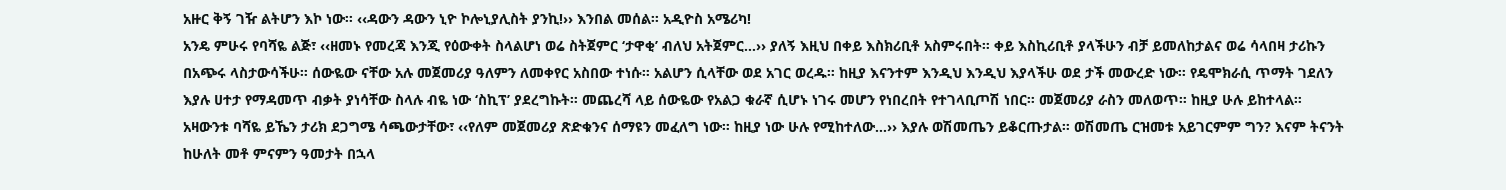አዙር ቅኝ ገዥ ልትሆን እኮ ነው፡፡ ‹‹ዳውን ዳውን ኒዮ ኮሎኒያሊስት ያንኪ!›› እንበል መሰል፡፡ አዲዮስ አሜሪካ!
አንዴ ምሁሩ የባሻዬ ልጅ፣ ‹‹ዘመኑ የመረጃ እንጂ የዕውቀት ስላልሆነ ወሬ ስትጀምር ‘ታዋቂ’ ብለህ አትጀምር…›› ያለኝ እዚህ በቀይ እስክሪቢቶ አስምሩበት። ቀይ እስኪሪቢቶ ያላችሁን ብቻ ይመለከታልና ወሬ ሳላበዛ ታሪኩን በአጭሩ ላስታውሳችሁ። ሰውዬው ናቸው አሉ መጀመሪያ ዓለምን ለመቀየር አስበው ተነሱ። አልሆን ሲላቸው ወደ አገር ወረዱ። ከዚያ እናንተም እንዲህ እንዲህ እያላችሁ ወደ ታች መውረድ ነው። የዴሞክራሲ ጥማት ገደለን እያሉ ሀተታ የማዳመጥ ብቃት ያነሳቸው ስላሉ ብዬ ነው ‘ስኪፕ’ ያደረግኩት። መጨረሻ ላይ ሰውዬው የአልጋ ቁራኛ ሲሆኑ ነገሩ መሆን የነበረበት የተገላቢጦሽ ነበር። መጀመሪያ ራስን መለወጥ። ከዚያ ሁሉ ይከተላል። አዛውንቱ ባሻዬ ይኼን ታሪክ ደጋግሜ ሳጫውታቸው፣ ‹‹የለም መጀመሪያ ጽድቁንና ሰማዩን መፈለግ ነው። ከዚያ ነው ሁሉ የሚከተለው…›› እያሉ ወሽመጤን ይቆርጡታል። ወሽመጤ ርዝመቱ አይገርምም ግን? እናም ትናንት ከሁለት መቶ ምናምን ዓመታት በኋላ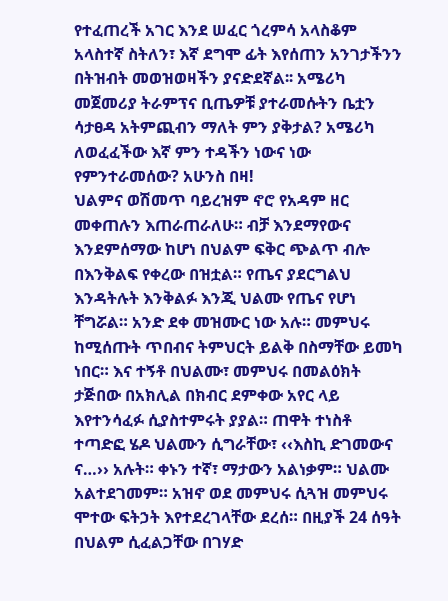የተፈጠረች አገር እንደ ሠፈር ጎረምሳ አላስቆም አላስተኛ ስትለን፣ እኛ ደግሞ ፊት እየሰጠን አንገታችንን በትዝብት መወዝወዛችን ያናድደኛል፡፡ አሜሪካ መጀመሪያ ትራምፕና ቢጤዎቹ ያተራመሱትን ቤቷን ሳታፀዳ አትምጪብን ማለት ምን ያቅታል? አሜሪካ ለወፈፈችው እኛ ምን ተዳችን ነውና ነው የምንተራመሰው? አሁንስ በዛ!
ህልምና ወሽመጥ ባይረዝም ኖሮ የአዳም ዘር መቀጠሉን እጠራጠራለሁ። ብቻ እንደማየውና እንደምሰማው ከሆነ በህልም ፍቅር ጭልጥ ብሎ በእንቅልፍ የቀረው በዝቷል። የጤና ያደርግልህ እንዳትሉት እንቅልፉ እንጂ ህልሙ የጤና የሆነ ቸግሯል። አንድ ደቀ መዝሙር ነው አሉ። መምህሩ ከሚሰጡት ጥበብና ትምህርት ይልቅ በስማቸው ይመካ ነበር። እና ተኝቶ በህልሙ፣ መምህሩ በመልዕክት ታጅበው በአክሊል በክብር ደምቀው አየር ላይ እየተንሳፈፉ ሲያስተምሩት ያያል። ጠዋት ተነስቶ ተጣድፎ ሄዶ ህልሙን ሲግራቸው፣ ‹‹እስኪ ድገመውና ና…›› አሉት። ቀኑን ተኛ፣ ማታውን አልነቃም። ህልሙ አልተደገመም። አዝኖ ወደ መምህሩ ሲጓዝ መምህሩ ሞተው ፍትኃት እየተደረገላቸው ደረሰ። በዚያች 24 ሰዓት በህልም ሲፈልጋቸው በገሃድ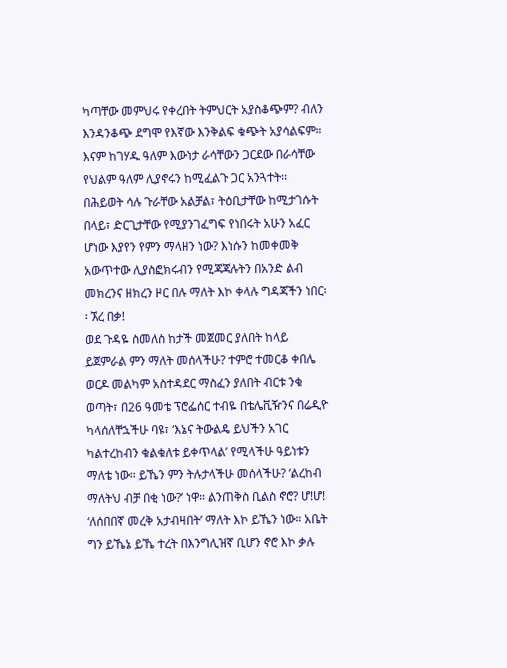ካጣቸው መምህሩ የቀረበት ትምህርት አያስቆጭም? ብለን እንዳንቆጭ ደግሞ የእኛው እንቅልፍ ቁጭት አያሳልፍም። እናም ከገሃዱ ዓለም እውነታ ራሳቸውን ጋርደው በራሳቸው የህልም ዓለም ሊያኖሩን ከሚፈልጉ ጋር አንጓተት፡፡ በሕይወት ሳሉ ጉራቸው አልቻል፣ ትዕቢታቸው ከሚታገሱት በላይ፣ ድርጊታቸው የሚያንገፈግፍ የነበሩት አሁን አፈር ሆነው እያየን የምን ማላዘን ነው? እነሱን ከመቀመቅ አውጥተው ሊያስፎክሩብን የሚጃጃሉትን በአንድ ልብ መክረንና ዘክረን ዞር በሉ ማለት እኮ ቀላሉ ግዳጃችን ነበር፡፡ ኧረ በቃ!
ወደ ጉዳዬ ስመለስ ከታች መጀመር ያለበት ከላይ ይጀምራል ምን ማለት መሰላችሁ? ተምሮ ተመርቆ ቀበሌ ወርዶ መልካም አስተዳደር ማስፈን ያለበት ብርቱ ንቁ ወጣት፣ በ26 ዓመቴ ፕሮፌሰር ተብዬ በቴሌቪዥንና በሬዲዮ ካላሰለቸኋችሁ ባዩ፣ ‘እኔና ትውልዴ ይህችን አገር ካልተረከብን ቁልቁለቱ ይቀጥላል’ የሚላችሁ ዓይነቱን ማለቴ ነው። ይኼን ምን ትሉታላችሁ መሰላችሁ? ‘ልረከብ ማለትህ ብቻ በቂ ነው?’ ነዋ። ልንጠቅስ ቢልስ ኖሮ? ሆ!ሆ! ‘ለሰበበኛ መረቅ አታብዛበት’ ማለት እኮ ይኼን ነው። አቤት ግን ይኼኔ ይኼ ተረት በእንግሊዝኛ ቢሆን ኖሮ እኮ ቃሉ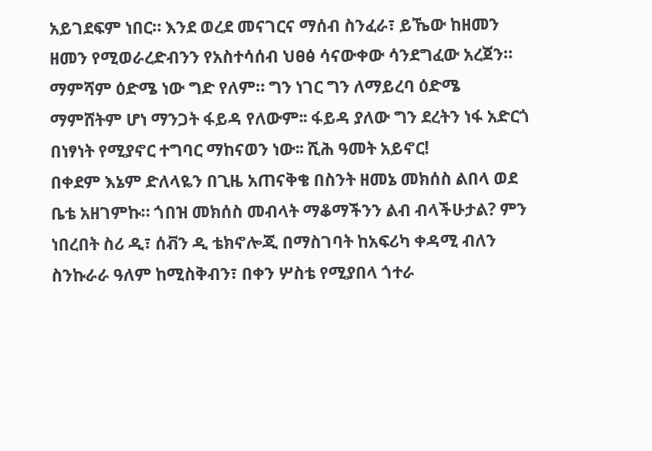አይገደፍም ነበር። እንደ ወረደ መናገርና ማሰብ ስንፈራ፣ ይኼው ከዘመን ዘመን የሚወራረድብንን የአስተሳሰብ ህፀፅ ሳናውቀው ሳንደግፈው አረጀን። ማምሻም ዕድሜ ነው ግድ የለም። ግን ነገር ግን ለማይረባ ዕድሜ ማምሸትም ሆነ ማንጋት ፋይዳ የለውም፡፡ ፋይዳ ያለው ግን ደረትን ነፋ አድርጎ በነፃነት የሚያኖር ተግባር ማከናወን ነው፡፡ ሺሕ ዓመት አይኖር!
በቀደም እኔም ድለላዬን በጊዜ አጠናቅቄ በስንት ዘመኔ መክሰስ ልበላ ወደ ቤቴ አዘገምኩ። ጎበዝ መክሰስ መብላት ማቆማችንን ልብ ብላችሁታል? ምን ነበረበት ስሪ ዲ፣ ሰቭን ዲ ቴክኖሎጂ በማስገባት ከአፍሪካ ቀዳሚ ብለን ስንኩራራ ዓለም ከሚስቅብን፣ በቀን ሦስቴ የሚያበላ ጎተራ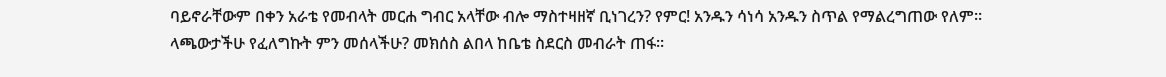ባይኖራቸውም በቀን አራቴ የመብላት መርሐ ግብር አላቸው ብሎ ማስተዛዘኛ ቢነገረን? የምር! አንዱን ሳነሳ አንዱን ስጥል የማልረግጠው የለም። ላጫውታችሁ የፈለግኩት ምን መሰላችሁ? መክሰስ ልበላ ከቤቴ ስደርስ መብራት ጠፋ።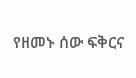የዘመኑ ሰው ፍቅርና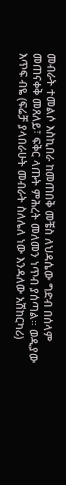መብራት ተመልሶ እስኪበራ ከመጠበቅ መቼስ ለህዳሴው ግድብ በሰላም መጠናቀቅ መጸለይ፣ ፍቅር ላጡት ምሕረት መለመን ነጥብ ያሰጣል። ወዲያው እጥፍ ብዬ (ፍሬቻ ያላበራሁት መብራት ስለሌለ ነው እንዳለው አሽከርካሪ)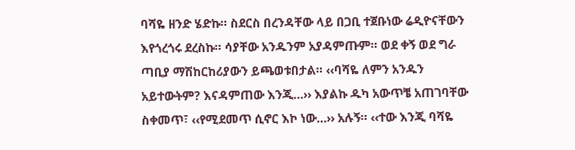ባሻዬ ዘንድ ሄድኩ። ስደርስ በረንዳቸው ላይ በጋቢ ተጀቡነው ሬዲዮናቸውን እየጎረጎሩ ደረስኩ። ሳያቸው አንዱንም አያዳምጡም። ወደ ቀኝ ወደ ግራ ጣቢያ ማሽከርከሪያውን ይጫወቱበታል። ‹‹ባሻዬ ለምን አንዱን አይተውትም? እናዳምጠው እንጂ…›› እያልኩ ዱካ አውጥቼ አጠገባቸው ስቀመጥ፣ ‹‹የሚደመጥ ሲኖር እኮ ነው…›› አሉኝ። ‹‹ተው እንጂ ባሻዬ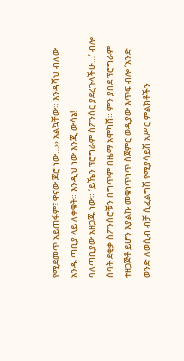የሚደመጥ አይጠፋም፣ ዋናው ጆሮ ነው…›› አልኳቸው። እንዳሻህ ብለው አንዱ ጣቢያ ላይ ለቀቁት። እንዲህ ነው እንጂ ውሳኔ!
ባለጣቢያው አዘጋጁ ነው። ‘ይኼን ፕሮግራም ስፖንሰር ያደረጉላችሁ…’ ብሎ ሰባት ደቂቃ ስፖንሰሮቹን በግጥም በዜማ አሞካሸ። ምን ያበደ ፕሮግራም ተዘጋጅቶ ይሆን እያልኩ መቁነጥነጥ ስጀምር ወዲያው እጥፍ ብሎ ‘አንድ ወንድ ለወሲብ ብቻ ሲፈልግሽ የሚያሳይሽ አሥር ምልክቶችን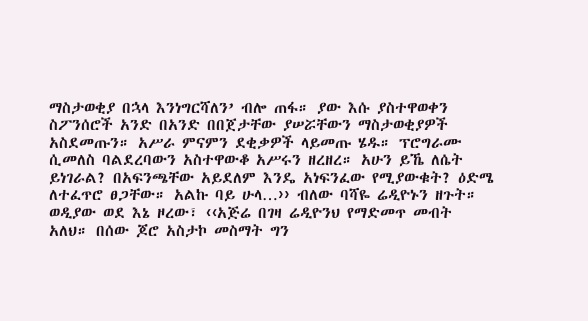ማስታወቂያ በኋላ እንነግርሻለን’ ብሎ ጠፋ። ያው እሱ ያስተዋወቀን ስፖንሰሮች አንድ በአንድ በበጀታቸው ያሠሯቸውን ማስታወቂያዎች አስደመጡን። አሥራ ምናምን ደቂቃዎች ላይመጡ ሄዱ። ፕሮግራሙ ሲመለስ ባልደረባውን አስተዋውቆ አሥሩን ዘረዘረ። አሁን ይኼ ለሴት ይነገራል? በአፍንጫቸው አይደለም እንዴ አነፍንፈው የሚያውቁት? ዕድሜ ለተፈጥሮ ፀጋቸው። አልኩ ባይ ሁላ…›› ብለው ባሻዬ ሬዲዮኑን ዘጉት። ወዲያው ወደ እኔ ዞረው፣ ‹‹አጅሬ በገዛ ሬዲዮንህ የማድመጥ መብት አለህ። በሰው ጆሮ አስታኮ መስማት ግን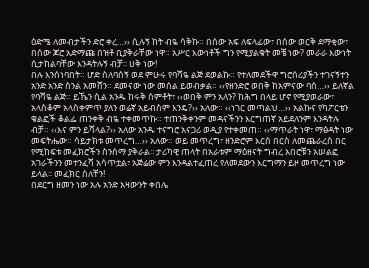ዕድሜ ለመብታችን ድሮ ቀረ…›› ሲሉኝ ከት ብዬ ሳቅኩ። በሰው አፍ ለፍላፊው፣ በሰው ወርቅ ደማቂው፣ በሰው ጆሮ አድማጩ በዝቶ ቢያቅራቸው ነዋ። አሥር እውነቶች ግን የሚያልቁት መቼ ነው? መራራ እውነት ሲታከልባቸው እንዳትሉኝ ብቻ፡፡ ሀቅ ነው!
በሉ እንሰነባበት። ሆድ ስለባሰኝ ወደ ምሁሩ የባሻዬ ልጅ ደወልኩ። የተለመደችዋ ግሮሰሪያችን ተገናኝተን አንድ አንድ ስንል አመሸን። ደመናው ነው መሰል ይወብቃል። ‹‹የዘንድሮ ወበቅ ከአምናው ባሰ…›› ይለኛል የባሻዬ ልጅ። ይኼን ሲል አንዱ ከሩቅ ሰምቶት፣ ‹‹ወበቅ ምን አለን? ከሕግ በላይ ሆኖ የሚያወራው፣ አላስቆም አላስቀምጥ ያለን ወሬኛ አይብስም እንዴ?›› አለው። ‹‹ነገር መጣልህ…›› አልኩና የካፖርቴን ቁልፎች ቆልፌ ጠንቀቅ ብዬ ተቀመጥኩ። ተጠንቅቀንም መዳናችንን እርግጠኛ አይደለንም እንዳትሉ ብቻ። ‹‹እና ምን ይሻላል?›› አለው አንዱ ተናግሮ አናጋሪ ወዲያ የተቀመጠ። ‹‹ማጥራት ነዋ፣ ማፅዳት ነው መፍትሔው። ሳይታክቱ መጥረግ…›› አለው። ወይ መጥረግ፣ ዘንድሮም እርስ በርስ ለመጨራረስ በር የሚከፍቱ መፈክሮችን ስንሰማ ያቅራል፡፡ ታሪካዊ ጠላት በአራቱም ማዕዘናት ግብረ አበሮቹን አሠልፎ አገራችንን መተንፈሻ አሳጥቷል፣ አጅሬው ምን እንዳልተፈጠረ የለመደውን እርግማን ይዞ መጥረግ ነው ይላል፡፡ መፈክር ሰለቸን!
በደርግ ዘመን ነው አሉ አንድ አዛውንት ቀበሌ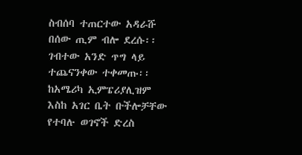ስብሰባ ተጠርተው አዳራሹ በሰው ጢም ብሎ ደረሱ፡፡ ገብተው አንድ ጥግ ላይ ተጨናንቀው ተቀመጡ፡፡ ከአሜሪካ ኢምፔሪያሊዝም እስከ አገር ቤት ቡችሎቻቸው የተባሉ ወገኖች ድረስ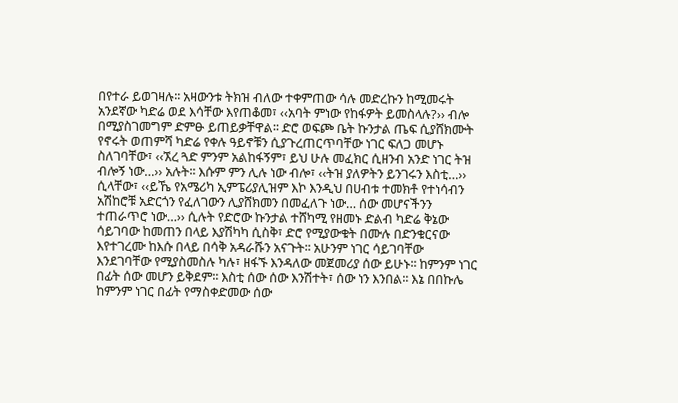በየተራ ይወገዛሉ፡፡ አዛውንቱ ትክዝ ብለው ተቀምጠው ሳሉ መድረኩን ከሚመሩት አንደኛው ካድሬ ወደ እሳቸው እየጠቆመ፣ ‹‹አባት ምነው የከፋዎት ይመስላሉ?›› ብሎ በሚያስገመግም ድምፁ ይጠይቃቸዋል፡፡ ድሮ ወፍጮ ቤት ኩንታል ጤፍ ሲያሸክሙት የኖሩት ወጠምሻ ካድሬ የቀሉ ዓይኖቹን ሲያጉረጠርጥባቸው ነገር ፍለጋ መሆኑ ስለገባቸው፣ ‹‹ኧረ ጓድ ምንም አልከፋኝም፣ ይህ ሁሉ መፈክር ሲዘንብ አንድ ነገር ትዝ ብሎኝ ነው…›› አሉት፡፡ እሱም ምን ሊሉ ነው ብሎ፣ ‹‹ትዝ ያለዎትን ይንገሩን እስቲ…›› ሲላቸው፣ ‹‹ይኼ የአሜሪካ ኢምፔሪያሊዝም እኮ እንዲህ በሀብቱ ተመክቶ የተነሳብን አሽከሮቹ አድርጎን የፈለገውን ሊያሸክመን በመፈለጉ ነው… ሰው መሆናችንን ተጠራጥሮ ነው…›› ሲሉት የድሮው ኩንታል ተሸካሚ የዘመኑ ድልብ ካድሬ ቅኔው ሳይገባው ከመጠን በላይ እያሽካካ ሲስቅ፣ ድሮ የሚያውቁት በሙሉ በድንቁርናው እየተገረሙ ከእሱ በላይ በሳቅ አዳራሹን አናጉት፡፡ አሁንም ነገር ሳይገባቸው እንደገባቸው የሚያስመስሉ ካሉ፣ ዘፋኙ እንዳለው መጀመሪያ ሰው ይሁኑ፡፡ ከምንም ነገር በፊት ሰው መሆን ይቅደም፡፡ እስቲ ሰው ሰው እንሽተት፣ ሰው ነን እንበል፡፡ እኔ በበኩሌ ከምንም ነገር በፊት የማስቀድመው ሰው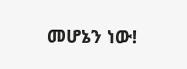መሆኔን ነው!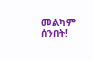መልካም ሰንበት!